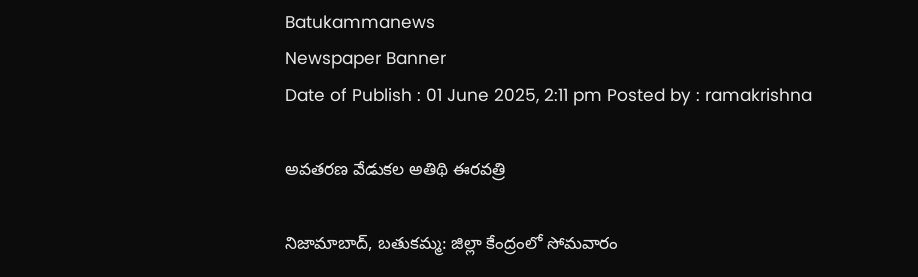Batukammanews
Newspaper Banner
Date of Publish : 01 June 2025, 2:11 pm Posted by : ramakrishna

అవతరణ వేడుకల అతిథి ఈరవత్రి

నిజామాబాద్, బతుకమ్మ: జిల్లా కేంద్రంలో సోమవారం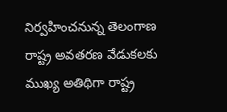నిర్వహించనున్న తెలంగాణ రాష్ట్ర అవతరణ వేడుకలకు ముఖ్య అతిథిగా రాష్ట్ర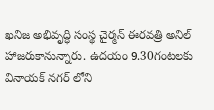ఖనిజ అభివృద్ధి సంస్థ చైర్మన్ ఈరవత్రి అనిల్ హాజరుకానున్నారు. ఉదయం 9.30గంటలకు వినాయక్ నగర్ లోని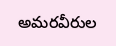అమరవీరుల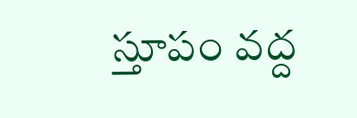స్తూపం వద్ద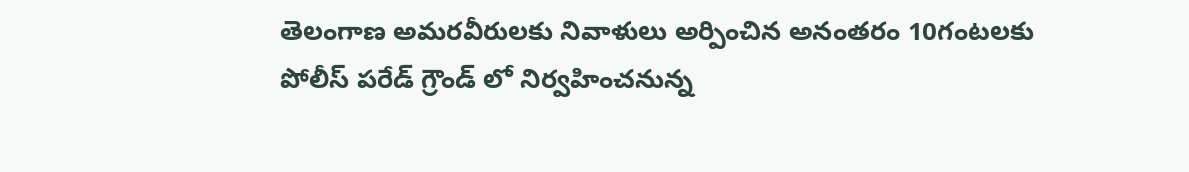తెలంగాణ అమరవీరులకు నివాళులు అర్పించిన అనంతరం 10గంటలకు పోలీస్ పరేడ్ గ్రౌండ్ లో నిర్వహించనున్న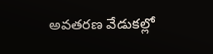అవతరణ వేడుకల్లో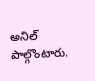అనిల్ పాల్గొంటారు.